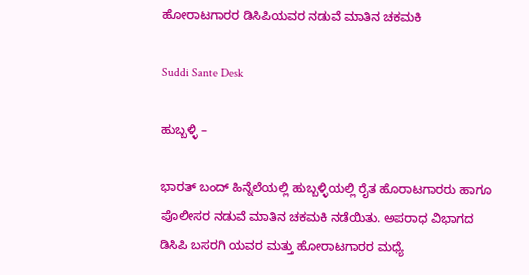ಹೋರಾಟಗಾರರ ಡಿಸಿಪಿಯವರ ನಡುವೆ ಮಾತಿನ ಚಕಮಕಿ

Suddi Sante Desk

ಹುಬ್ಬಳ್ಳಿ –

ಭಾರತ್ ಬಂದ್ ಹಿನ್ನೆಲೆಯಲ್ಲಿ ಹುಬ್ಬಳ್ಳಿಯಲ್ಲಿ ರೈತ ಹೊರಾಟಗಾರರು ಹಾಗೂ ಪೊಲೀಸರ ನಡುವೆ ಮಾತಿನ ಚಕಮಕಿ ನಡೆಯಿತು. ಅಪರಾಧ ವಿಭಾಗದ ಡಿಸಿಪಿ ಬಸರಗಿ ಯವರ ಮತ್ತು ಹೋರಾಟಗಾರರ ಮಧ್ಯೆ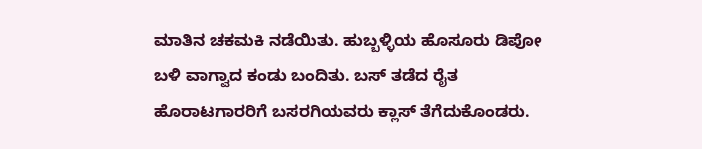ಮಾತಿನ ಚಕಮಕಿ ನಡೆಯಿತು. ಹುಬ್ಬಳ್ಳಿಯ ಹೊಸೂರು ಡಿಪೋ ಬಳಿ ವಾಗ್ವಾದ ಕಂಡು ಬಂದಿತು. ಬಸ್ ತಡೆದ ರೈತ ಹೊರಾಟಗಾರರಿಗೆ ಬಸರಗಿಯವರು ಕ್ಲಾಸ್ ತೆಗೆದುಕೊಂಡರು.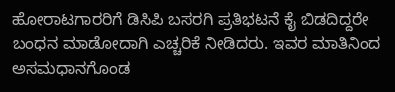ಹೋರಾಟಗಾರರಿಗೆ ಡಿಸಿಪಿ ಬಸರಗಿ‌ ಪ್ರತಿಭಟನೆ ಕೈ ಬಿಡದಿದ್ದರೇ ಬಂಧನ ಮಾಡೋದಾಗಿ ಎಚ್ಚರಿಕೆ ನೀಡಿದರು. ಇವರ ಮಾತಿನಿಂದ ಅಸಮಧಾನಗೊಂಡ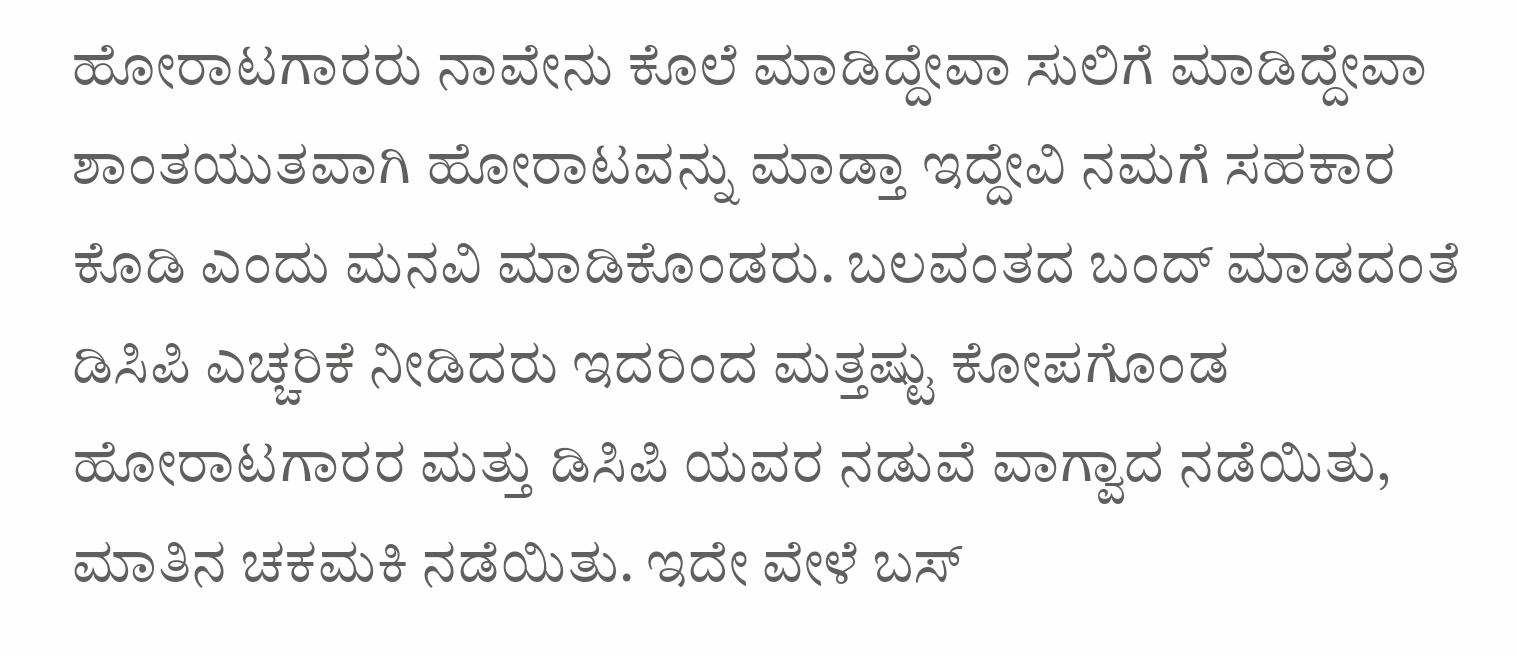ಹೋರಾಟಗಾರರು ನಾವೇನು ಕೊಲೆ ಮಾಡಿದ್ದೇವಾ ಸುಲಿಗೆ ಮಾಡಿದ್ದೇವಾ ಶಾಂತಯುತವಾಗಿ ಹೋರಾಟವನ್ನು ಮಾಡ್ತಾ ಇದ್ದೇವಿ ನಮಗೆ ಸಹಕಾರ ಕೊಡಿ ಎಂದು ಮನವಿ ಮಾಡಿಕೊಂಡರು. ಬಲವಂತದ ಬಂದ್ ಮಾಡದಂತೆ ಡಿಸಿಪಿ ಎಚ್ಚರಿಕೆ ನೀಡಿದರು ಇದರಿಂದ ಮತ್ತಷ್ಟು ಕೋಪಗೊಂಡ ಹೋರಾಟಗಾರರ ಮತ್ತು ಡಿಸಿಪಿ ಯವರ ನಡುವೆ ವಾಗ್ವಾದ ನಡೆಯಿತು, ಮಾತಿನ ಚಕಮಕಿ ನಡೆಯಿತು. ಇದೇ ವೇಳೆ ಬಸ್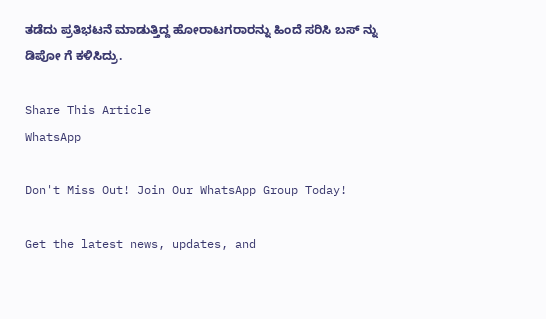ತಡೆದು ಪ್ರತಿಭಟನೆ ಮಾಡುತ್ತಿದ್ದ ಹೋರಾಟಗರಾರನ್ನು ಹಿಂದೆ ಸರಿಸಿ ಬಸ್ ನ್ನು ಡಿಪೋ ಗೆ ಕಳಿಸಿದ್ರು.

Share This Article
WhatsApp

Don't Miss Out! Join Our WhatsApp Group Today!

Get the latest news, updates, and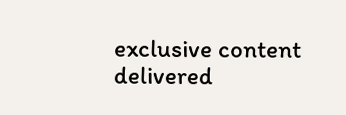exclusive content delivered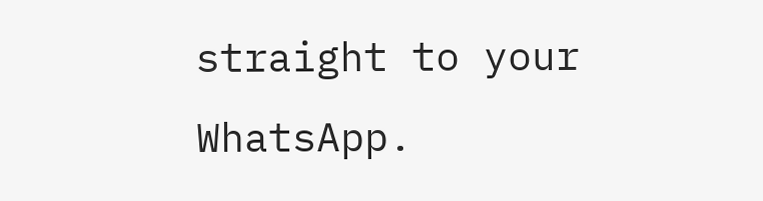straight to your WhatsApp.